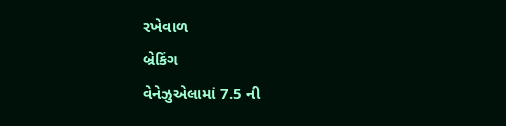રખેવાળ
બ્રેકિંગ
વેનેઝુએલામાં 7.5 ની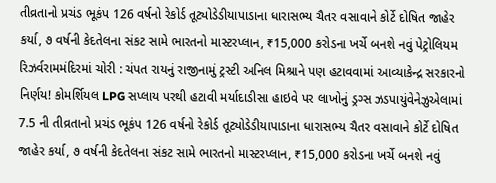તીવ્રતાનો પ્રચંડ ભૂકંપ 126 વર્ષનો રેકોર્ડ તૂટ્યોડેડીયાપાડાના ધારાસભ્ય ચૈતર વસાવાને કોર્ટે દોષિત જાહેર કર્યા, ૭ વર્ષની કેદતેલના સંકટ સામે ભારતનો માસ્ટરપ્લાન, ₹15,000 કરોડના ખર્ચે બનશે નવું પેટ્રોલિયમ રિઝર્વરામમંદિરમાં ચોરી : ચંપત રાયનું રાજીનામું ટ્રસ્ટી અનિલ મિશ્રાને પણ હટાવવામાં આવ્યાકેન્દ્ર સરકારનો નિર્ણય! કોમર્શિયલ LPG સપ્લાય પરથી હટાવી મર્યાદાડીસા હાઇવે પર લાખોનું ડ્રગ્સ ઝડપાયુંવેનેઝુએલામાં 7.5 ની તીવ્રતાનો પ્રચંડ ભૂકંપ 126 વર્ષનો રેકોર્ડ તૂટ્યોડેડીયાપાડાના ધારાસભ્ય ચૈતર વસાવાને કોર્ટે દોષિત જાહેર કર્યા, ૭ વર્ષની કેદતેલના સંકટ સામે ભારતનો માસ્ટરપ્લાન, ₹15,000 કરોડના ખર્ચે બનશે નવું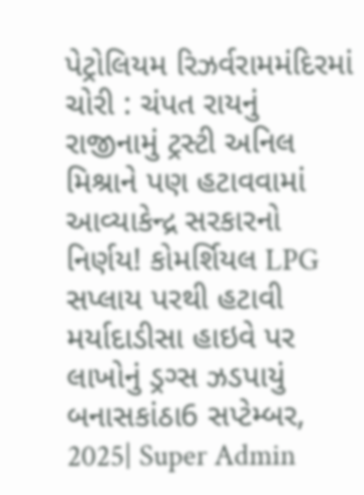પેટ્રોલિયમ રિઝર્વરામમંદિરમાં ચોરી : ચંપત રાયનું રાજીનામું ટ્રસ્ટી અનિલ મિશ્રાને પણ હટાવવામાં આવ્યાકેન્દ્ર સરકારનો નિર્ણય! કોમર્શિયલ LPG સપ્લાય પરથી હટાવી મર્યાદાડીસા હાઇવે પર લાખોનું ડ્રગ્સ ઝડપાયું
બનાસકાંઠા6 સપ્ટેમ્બર, 2025| Super Admin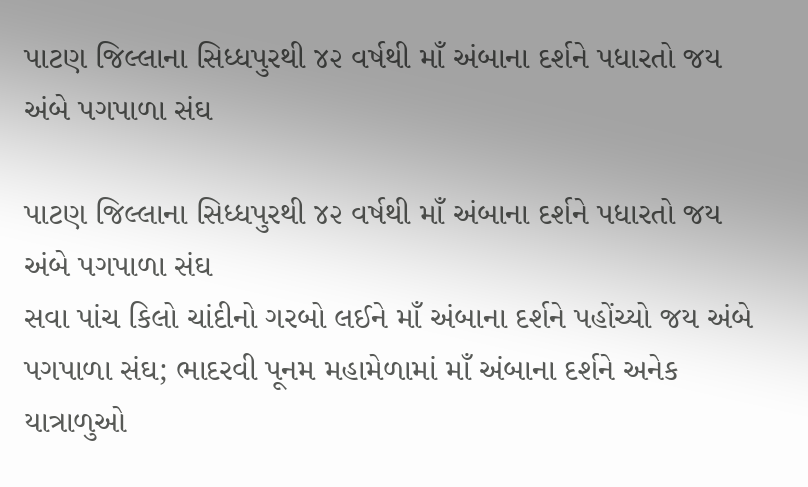પાટણ જિલ્લાના સિધ્ધપુરથી ૪૨ વર્ષથી માઁ અંબાના દર્શને પધારતો જય અંબે પગપાળા સંઘ

પાટણ જિલ્લાના સિધ્ધપુરથી ૪૨ વર્ષથી માઁ અંબાના દર્શને પધારતો જય અંબે પગપાળા સંઘ
સવા પાંચ કિલો ચાંદીનો ગરબો લઈને માઁ અંબાના દર્શને પહોંચ્યો જય અંબે પગપાળા સંઘ; ભાદરવી પૂનમ મહામેળામાં માઁ અંબાના દર્શને અનેક યાત્રાળુઓ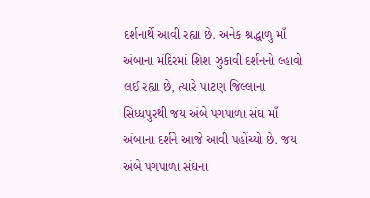દર્શનાર્થે આવી રહ્યા છે. અનેક શ્રદ્ધાળુ માઁ અંબાના મંદિરમાં શિશ ઝુકાવી દર્શનનો લ્હાવો લઈ રહ્યા છે, ત્યારે પાટણ જિલ્લાના સિધ્ધપુરથી જય અંબે પગપાળા સંઘ માઁ અંબાના દર્શને આજે આવી પહોંચ્યો છે. જય અંબે પગપાળા સંઘના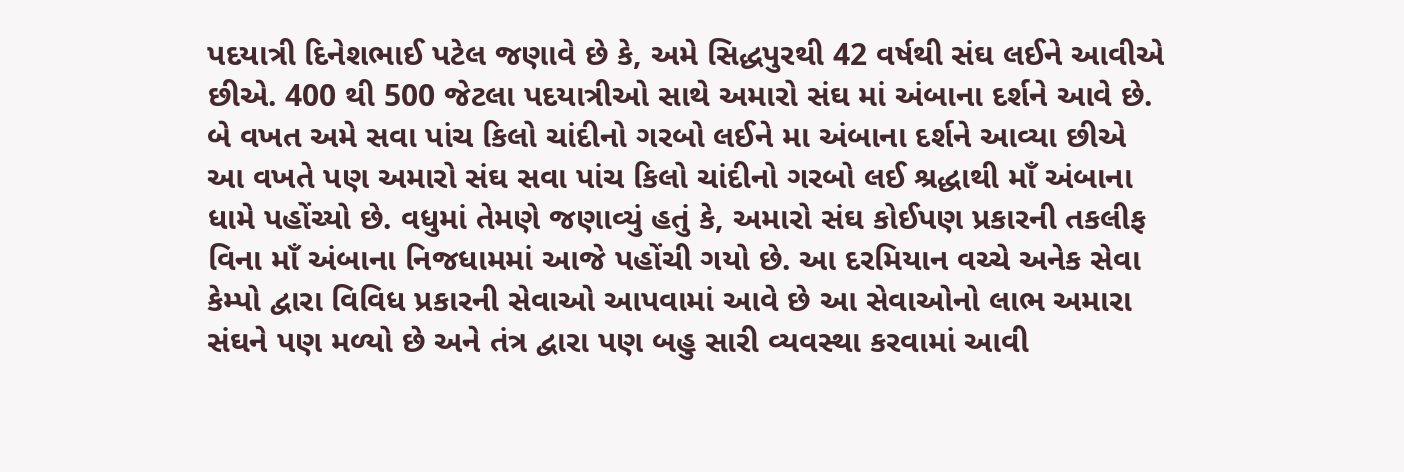પદયાત્રી દિનેશભાઈ પટેલ જણાવે છે કે, અમે સિદ્ધપુરથી 42 વર્ષથી સંઘ લઈને આવીએ છીએ. 400 થી 500 જેટલા પદયાત્રીઓ સાથે અમારો સંઘ માં અંબાના દર્શને આવે છે. બે વખત અમે સવા પાંચ કિલો ચાંદીનો ગરબો લઈને મા અંબાના દર્શને આવ્યા છીએ આ વખતે પણ અમારો સંઘ સવા પાંચ કિલો ચાંદીનો ગરબો લઈ શ્રદ્ધાથી માઁ અંબાના ધામે પહોંચ્યો છે. વધુમાં તેમણે જણાવ્યું હતું કે, અમારો સંઘ કોઈપણ પ્રકારની તકલીફ વિના માઁ અંબાના નિજધામમાં આજે પહોંચી ગયો છે. આ દરમિયાન વચ્ચે અનેક સેવા કેમ્પો દ્વારા વિવિધ પ્રકારની સેવાઓ આપવામાં આવે છે આ સેવાઓનો લાભ અમારા સંઘને પણ મળ્યો છે અને તંત્ર દ્વારા પણ બહુ સારી વ્યવસ્થા કરવામાં આવી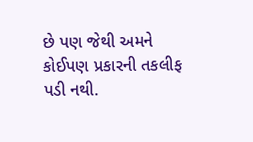છે પણ જેથી અમને કોઈપણ પ્રકારની તકલીફ પડી નથી.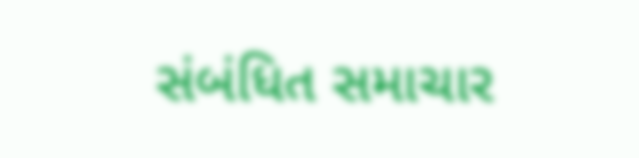સંબંધિત સમાચાર